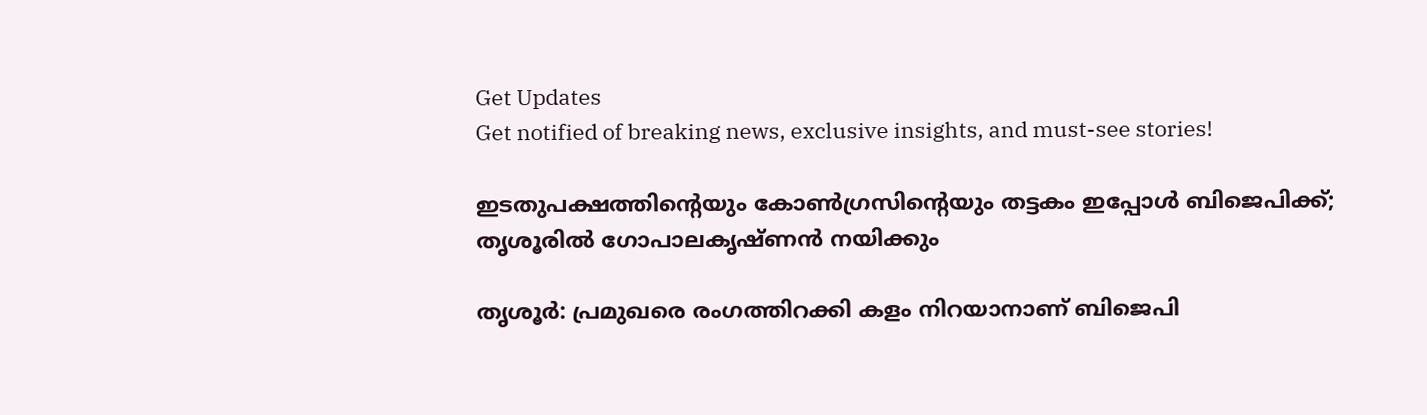Get Updates
Get notified of breaking news, exclusive insights, and must-see stories!

ഇടതുപക്ഷത്തിന്റെയും കോണ്‍ഗ്രസിന്റെയും തട്ടകം ഇപ്പോള്‍ ബിജെപിക്ക്; തൃശൂരില്‍ ഗോപാലകൃഷ്ണന്‍ നയിക്കും

തൃശൂര്‍: പ്രമുഖരെ രംഗത്തിറക്കി കളം നിറയാനാണ് ബിജെപി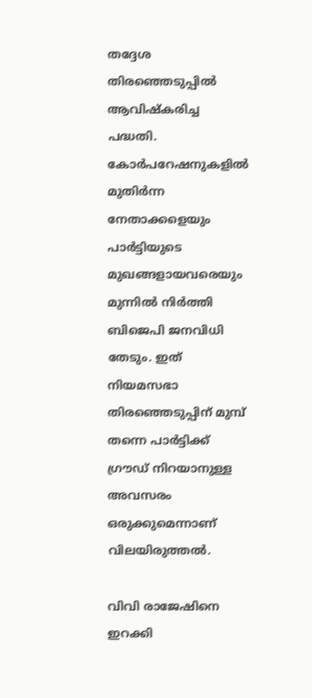തദ്ദേശ തിരഞ്ഞെടുപ്പില്‍ ആവിഷ്‌കരിച്ച പദ്ധതി. കോര്‍പറേഷനുകളില്‍ മുതിര്‍ന്ന നേതാക്കളെയും പാര്‍ട്ടിയുടെ മുഖങ്ങളായവരെയും മുന്നില്‍ നിര്‍ത്തി ബിജെപി ജനവിധി തേടും. ഇത് നിയമസഭാ തിരഞ്ഞെടുപ്പിന് മുമ്പ് തന്നെ പാര്‍ട്ടിക്ക് ഗ്രൗഡ് നിറയാനുള്ള അവസരം ഒരുക്കുമെന്നാണ് വിലയിരുത്തല്‍.

വിവി രാജേഷിനെ ഇറക്കി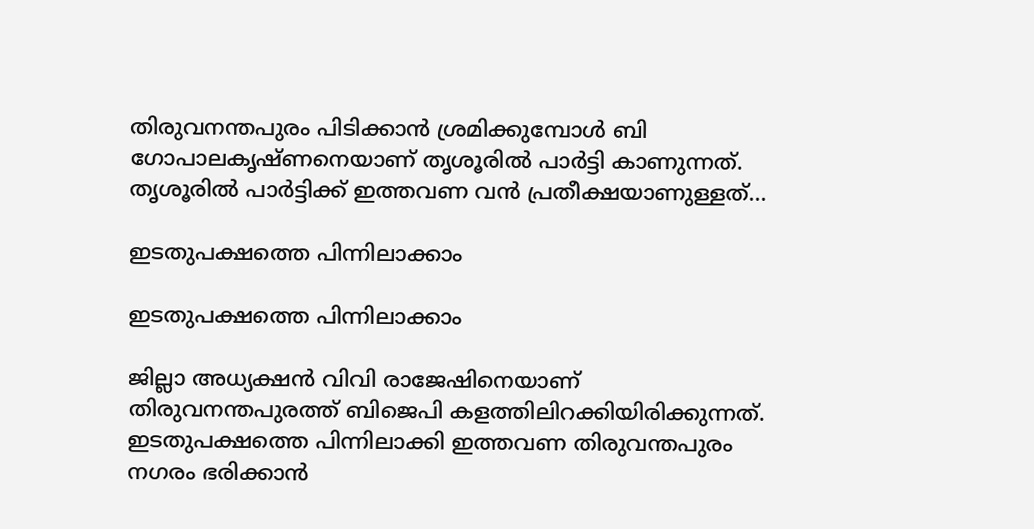തിരുവനന്തപുരം പിടിക്കാന്‍ ശ്രമിക്കുമ്പോള്‍ ബി ഗോപാലകൃഷ്ണനെയാണ് തൃശൂരില്‍ പാര്‍ട്ടി കാണുന്നത്. തൃശൂരില്‍ പാര്‍ട്ടിക്ക് ഇത്തവണ വന്‍ പ്രതീക്ഷയാണുള്ളത്...

ഇടതുപക്ഷത്തെ പിന്നിലാക്കാം

ഇടതുപക്ഷത്തെ പിന്നിലാക്കാം

ജില്ലാ അധ്യക്ഷന്‍ വിവി രാജേഷിനെയാണ് തിരുവനന്തപുരത്ത് ബിജെപി കളത്തിലിറക്കിയിരിക്കുന്നത്. ഇടതുപക്ഷത്തെ പിന്നിലാക്കി ഇത്തവണ തിരുവന്തപുരം നഗരം ഭരിക്കാന്‍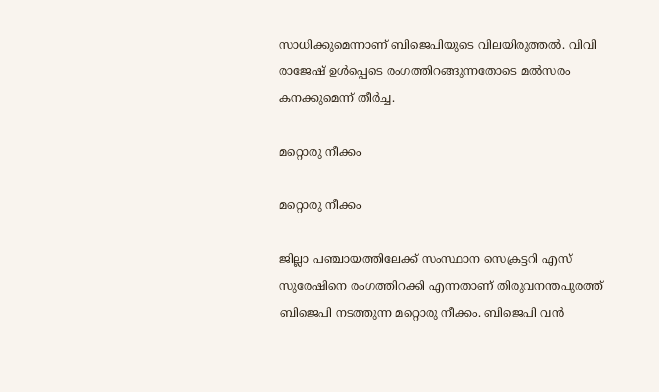സാധിക്കുമെന്നാണ് ബിജെപിയുടെ വിലയിരുത്തല്‍. വിവി രാജേഷ് ഉള്‍പ്പെടെ രംഗത്തിറങ്ങുന്നതോടെ മല്‍സരം കനക്കുമെന്ന് തീര്‍ച്ച.

മറ്റൊരു നീക്കം

മറ്റൊരു നീക്കം

ജില്ലാ പഞ്ചായത്തിലേക്ക് സംസ്ഥാന സെക്രട്ടറി എസ് സുരേഷിനെ രംഗത്തിറക്കി എന്നതാണ് തിരുവനന്തപുരത്ത് ബിജെപി നടത്തുന്ന മറ്റൊരു നീക്കം. ബിജെപി വന്‍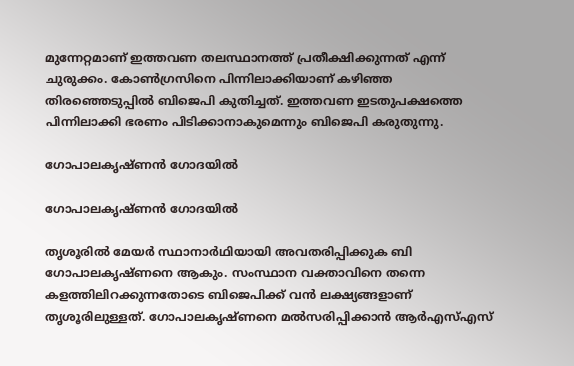മുന്നേറ്റമാണ് ഇത്തവണ തലസ്ഥാനത്ത് പ്രതീക്ഷിക്കുന്നത് എന്ന് ചുരുക്കം. കോണ്‍ഗ്രസിനെ പിന്നിലാക്കിയാണ് കഴിഞ്ഞ തിരഞ്ഞെടുപ്പില്‍ ബിജെപി കുതിച്ചത്. ഇത്തവണ ഇടതുപക്ഷത്തെ പിന്നിലാക്കി ഭരണം പിടിക്കാനാകുമെന്നും ബിജെപി കരുതുന്നു.

ഗോപാലകൃഷ്ണന്‍ ഗോദയില്‍

ഗോപാലകൃഷ്ണന്‍ ഗോദയില്‍

തൃശൂരില്‍ മേയര്‍ സ്ഥാനാര്‍ഥിയായി അവതരിപ്പിക്കുക ബി ഗോപാലകൃഷ്ണനെ ആകും. സംസ്ഥാന വക്താവിനെ തന്നെ കളത്തിലിറക്കുന്നതോടെ ബിജെപിക്ക് വന്‍ ലക്ഷ്യങ്ങളാണ് തൃശൂരിലുള്ളത്. ഗോപാലകൃഷ്ണനെ മല്‍സരിപ്പിക്കാന്‍ ആര്‍എസ്എസ്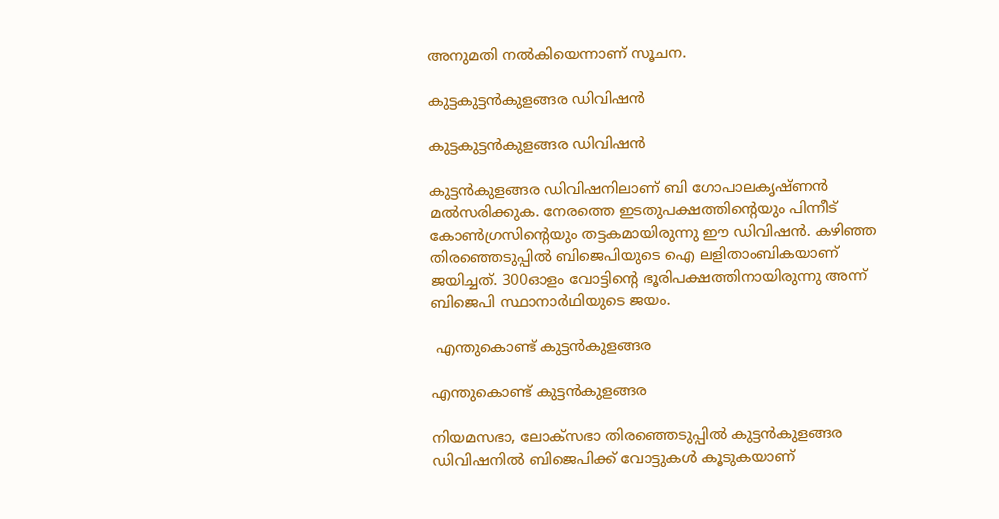അനുമതി നല്‍കിയെന്നാണ് സൂചന.

കുട്ടകുട്ടന്‍കുളങ്ങര ഡിവിഷന്‍

കുട്ടകുട്ടന്‍കുളങ്ങര ഡിവിഷന്‍

കുട്ടന്‍കുളങ്ങര ഡിവിഷനിലാണ് ബി ഗോപാലകൃഷ്ണന്‍ മല്‍സരിക്കുക. നേരത്തെ ഇടതുപക്ഷത്തിന്റെയും പിന്നീട് കോണ്‍ഗ്രസിന്റെയും തട്ടകമായിരുന്നു ഈ ഡിവിഷന്‍. കഴിഞ്ഞ തിരഞ്ഞെടുപ്പില്‍ ബിജെപിയുടെ ഐ ലളിതാംബികയാണ് ജയിച്ചത്. 300ഓളം വോട്ടിന്റെ ഭൂരിപക്ഷത്തിനായിരുന്നു അന്ന് ബിജെപി സ്ഥാനാര്‍ഥിയുടെ ജയം.

 എന്തുകൊണ്ട് കുട്ടന്‍കുളങ്ങര

എന്തുകൊണ്ട് കുട്ടന്‍കുളങ്ങര

നിയമസഭാ, ലോക്‌സഭാ തിരഞ്ഞെടുപ്പില്‍ കുട്ടന്‍കുളങ്ങര ഡിവിഷനില്‍ ബിജെപിക്ക് വോട്ടുകള്‍ കൂടുകയാണ്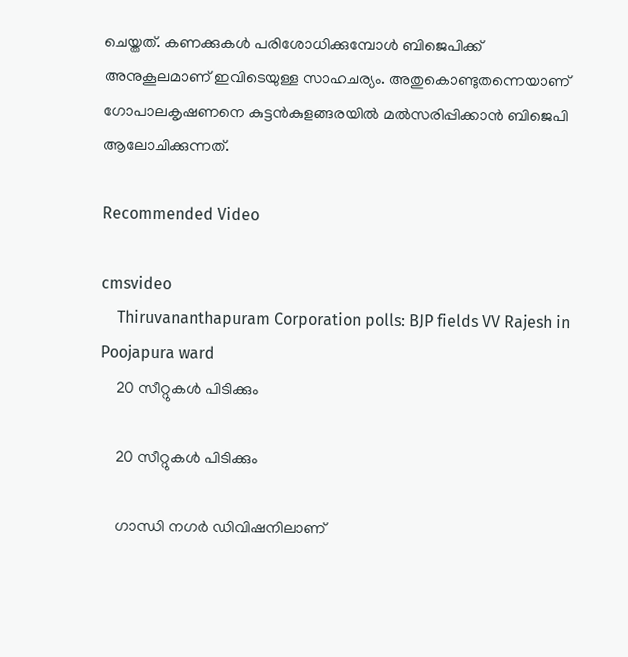ചെയ്തത്. കണക്കുകള്‍ പരിശോധിക്കുമ്പോള്‍ ബിജെപിക്ക് അനുകൂലമാണ് ഇവിടെയുള്ള സാഹചര്യം. അതുകൊണ്ടുതന്നെയാണ് ഗോപാലകൃഷണനെ കുട്ടന്‍കുളങ്ങരയില്‍ മല്‍സരിപ്പിക്കാന്‍ ബിജെപി ആലോചിക്കുന്നത്.

Recommended Video

cmsvideo
    Thiruvananthapuram Corporation polls: BJP fields VV Rajesh in Poojapura ward
    20 സീറ്റുകള്‍ പിടിക്കും

    20 സീറ്റുകള്‍ പിടിക്കും

    ഗാന്ധി നഗര്‍ ഡിവിഷനിലാണ്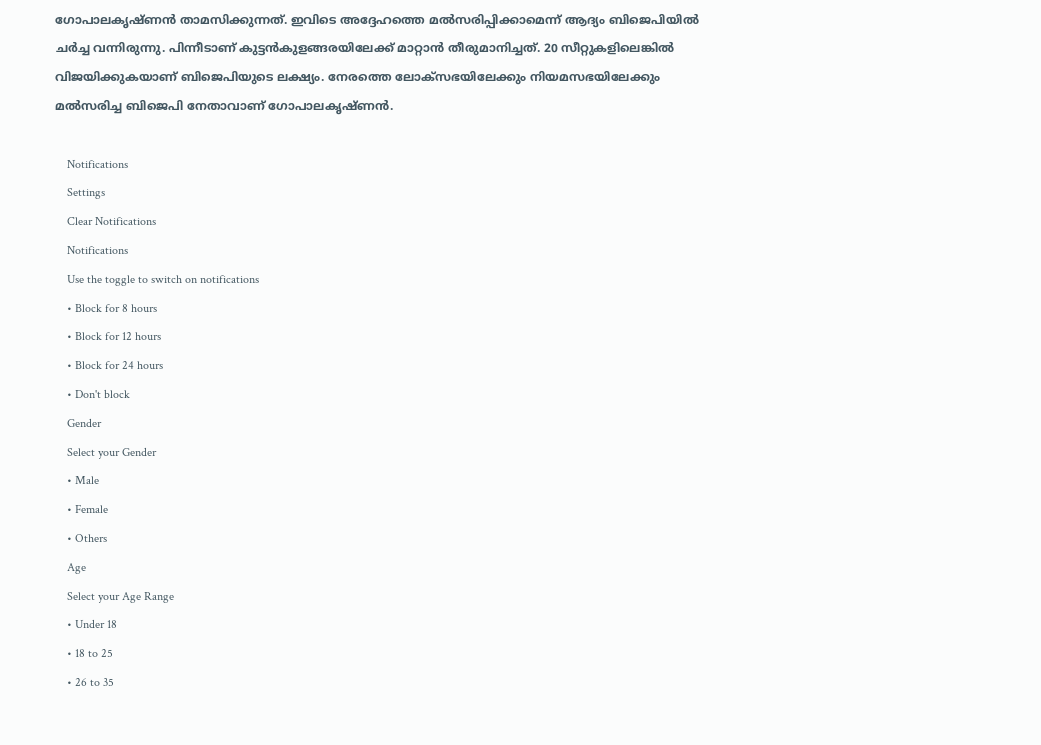ഗോപാലകൃഷ്ണന്‍ താമസിക്കുന്നത്. ഇവിടെ അദ്ദേഹത്തെ മല്‍സരിപ്പിക്കാമെന്ന് ആദ്യം ബിജെപിയില്‍ ചര്‍ച്ച വന്നിരുന്നു. പിന്നീടാണ് കുട്ടന്‍കുളങ്ങരയിലേക്ക് മാറ്റാന്‍ തീരുമാനിച്ചത്. 20 സീറ്റുകളിലെങ്കില്‍ വിജയിക്കുകയാണ് ബിജെപിയുടെ ലക്ഷ്യം. നേരത്തെ ലോക്‌സഭയിലേക്കും നിയമസഭയിലേക്കും മല്‍സരിച്ച ബിജെപി നേതാവാണ് ഗോപാലകൃഷ്ണന്‍.

    Notifications
    Settings
    Clear Notifications
    Notifications
    Use the toggle to switch on notifications
    • Block for 8 hours
    • Block for 12 hours
    • Block for 24 hours
    • Don't block
    Gender
    Select your Gender
    • Male
    • Female
    • Others
    Age
    Select your Age Range
    • Under 18
    • 18 to 25
    • 26 to 35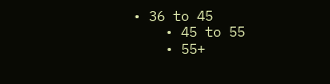• 36 to 45
    • 45 to 55
    • 55+